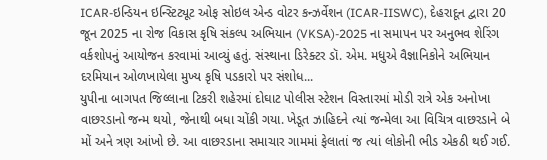ICAR-ઇન્ડિયન ઇન્સ્ટિટ્યૂટ ઓફ સોઇલ એન્ડ વોટર કન્ઝર્વેશન (ICAR-IISWC), દેહરાદૂન દ્વારા 20 જૂન 2025 ના રોજ વિકાસ કૃષિ સંકલ્પ અભિયાન (VKSA)-2025 ના સમાપન પર અનુભવ શેરિંગ વર્કશોપનું આયોજન કરવામાં આવ્યું હતું. સંસ્થાના ડિરેક્ટર ડૉ. એમ. મધુએ વૈજ્ઞાનિકોને અભિયાન દરમિયાન ઓળખાયેલા મુખ્ય કૃષિ પડકારો પર સંશોધ...
યુપીના બાગપત જિલ્લાના ટિકરી શહેરમાં દોઘાટ પોલીસ સ્ટેશન વિસ્તારમાં મોડી રાત્રે એક અનોખા વાછરડાનો જન્મ થયો, જેનાથી બધા ચોંકી ગયા. ખેડૂત ઝાહિદને ત્યાં જન્મેલા આ વિચિત્ર વાછરડાને બે મોં અને ત્રણ આંખો છે. આ વાછરડાના સમાચાર ગામમાં ફેલાતાં જ ત્યાં લોકોની ભીડ એકઠી થઈ ગઈ.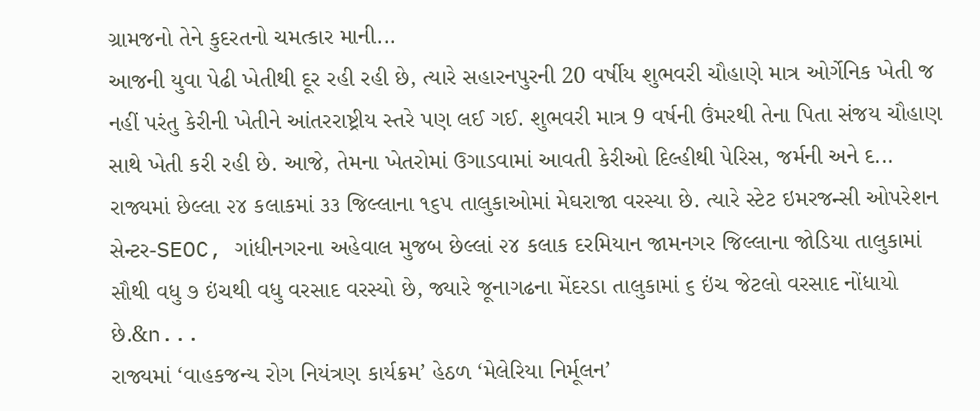ગ્રામજનો તેને કુદરતનો ચમત્કાર માની...
આજની યુવા પેઢી ખેતીથી દૂર રહી રહી છે, ત્યારે સહારનપુરની 20 વર્ષીય શુભવરી ચૌહાણે માત્ર ઓર્ગેનિક ખેતી જ નહીં પરંતુ કેરીની ખેતીને આંતરરાષ્ટ્રીય સ્તરે પણ લઈ ગઈ. શુભવરી માત્ર 9 વર્ષની ઉંમરથી તેના પિતા સંજય ચૌહાણ સાથે ખેતી કરી રહી છે. આજે, તેમના ખેતરોમાં ઉગાડવામાં આવતી કેરીઓ દિલ્હીથી પેરિસ, જર્મની અને દ...
રાજ્યમાં છેલ્લા ૨૪ કલાકમાં ૩૩ જિલ્લાના ૧૬૫ તાલુકાઓમાં મેઘરાજા વરસ્યા છે. ત્યારે સ્ટેટ ઇમરજન્સી ઓપરેશન સેન્ટર-SEOC, ગાંધીનગરના અહેવાલ મુજબ છેલ્લાં ૨૪ કલાક દરમિયાન જામનગર જિલ્લાના જોડિયા તાલુકામાં સૌથી વધુ ૭ ઇંચથી વધુ વરસાદ વરસ્યો છે, જ્યારે જૂનાગઢના મેંદરડા તાલુકામાં ૬ ઇંચ જેટલો વરસાદ નોંધાયો છે.&n...
રાજ્યમાં ‘વાહકજન્ય રોગ નિયંત્રણ કાર્યક્રમ’ હેઠળ ‘મેલેરિયા નિર્મૂલન’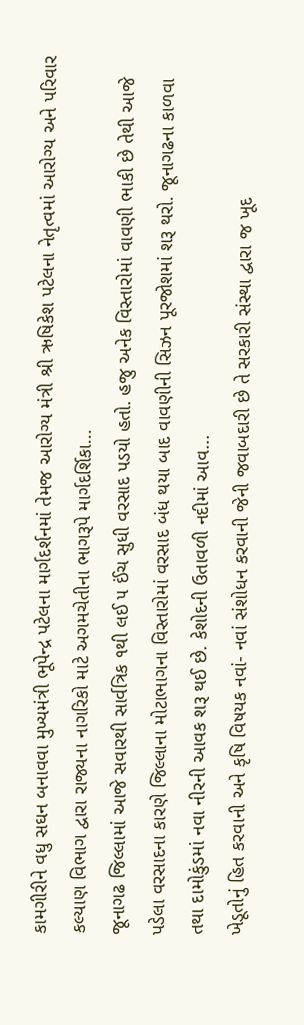કામગીરીને વધુ સઘન બનાવવા મુખ્યમંત્રી ભૂપેન્દ્ર પટેલના માર્ગદર્શનમાં તેમજ આરોગ્ય મંત્રી શ્રી ઋષિકેશ પટેલના નેતૃત્વમાં આરોગ્ય અને પરિવાર કલ્યાણ વિભાગ દ્વારા રાજ્યના નાગરિકો માટે અગમચેતીના ભાગરૂપે માર્ગદર્શિકા...
જૂનાગઢ જિલ્લામાં આજે સવારથી સાર્વત્રિક ૧થી લઈ ૫ ઈંચ સુધી વરસાદ પડયો હતો. હજુ અનેક વિસ્તારોમાં વાવણી ભાકી છે તેથી આજે પડેલા વરસાદના કારણે જિલ્લાના મોટાભાગના વિસ્તારોમાં વરસાદ બંધ થયા બાદ વાવણીની સિઝન પૂરજોશમાં શરૂ થરો. જૂનાગઢના કાળવા તથા દામોકુંડમાં નવા નીરની આવક શરૂ થઈ છે. કેશોદની ઉતાવળી નદીમાં આવ...
ખેડૂતોનું હિત કરવાની અને કૃષિ વિષયક નવાં- નવાં સંશોધન કરવાની જેની જવાબદારી છે તે સરકારી સંસ્થા દ્વારા જ ખૂદ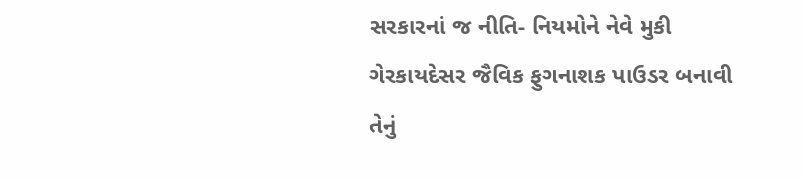સરકારનાં જ નીતિ- નિયમોને નેવે મુકી ગેરકાયદેસર જૈવિક ફુગનાશક પાઉડર બનાવી તેનું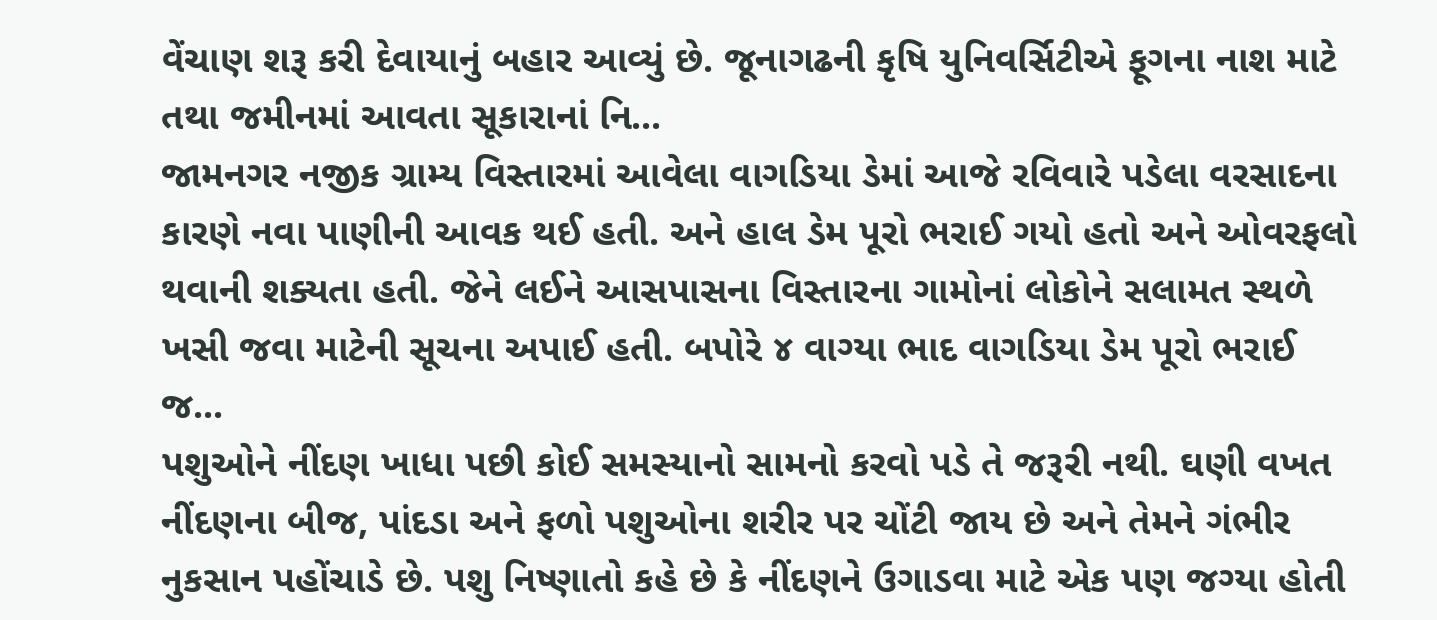વેંચાણ શરૂ કરી દેવાયાનું બહાર આવ્યું છે. જૂનાગઢની કૃષિ યુનિવર્સિટીએ ફૂગના નાશ માટે તથા જમીનમાં આવતા સૂકારાનાં નિ...
જામનગર નજીક ગ્રામ્ય વિસ્તારમાં આવેલા વાગડિયા ડેમાં આજે રવિવારે પડેલા વરસાદના કારણે નવા પાણીની આવક થઈ હતી. અને હાલ ડેમ પૂરો ભરાઈ ગયો હતો અને ઓવરફલો થવાની શક્યતા હતી. જેને લઈને આસપાસના વિસ્તારના ગામોનાં લોકોને સલામત સ્થળે ખસી જવા માટેની સૂચના અપાઈ હતી. બપોરે ૪ વાગ્યા ભાદ વાગડિયા ડેમ પૂરો ભરાઈ જ...
પશુઓને નીંદણ ખાધા પછી કોઈ સમસ્યાનો સામનો કરવો પડે તે જરૂરી નથી. ઘણી વખત નીંદણના બીજ, પાંદડા અને ફળો પશુઓના શરીર પર ચોંટી જાય છે અને તેમને ગંભીર નુકસાન પહોંચાડે છે. પશુ નિષ્ણાતો કહે છે કે નીંદણને ઉગાડવા માટે એક પણ જગ્યા હોતી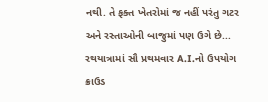નથી. તે ફક્ત ખેતરોમાં જ નહીં પરંતુ ગટર અને રસ્તાઓની બાજુમાં પણ ઉગે છે...
રથયાત્રામાં સૌ પ્રથમવાર A.I.નો ઉપયોગ ક્રાઉડ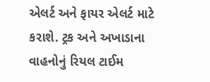એલર્ટ અને ફાયર એલર્ટ માટે કરાશે. ટ્રક અને અખાડાના વાહનોનું રિયલ ટાઈમ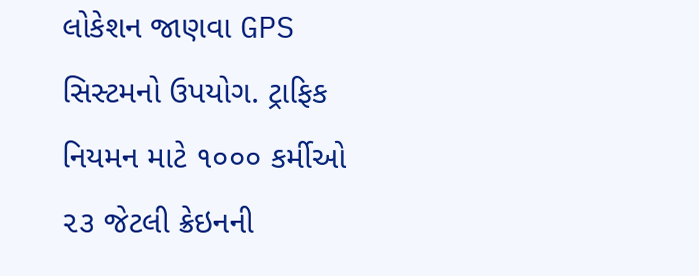લોકેશન જાણવા GPS સિસ્ટમનો ઉપયોગ. ટ્રાફિક નિયમન માટે ૧૦૦૦ કર્મીઓ ૨૩ જેટલી ક્રેઇનની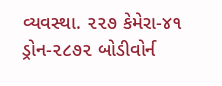વ્યવસ્થા. ૨૨૭ કેમેરા-૪૧ ડ્રોન-૨૮૭૨ બોડીવોર્ન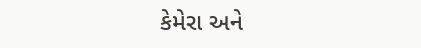કેમેરા અને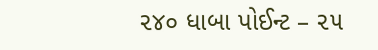૨૪૦ ધાબા પોઈન્ટ – ૨૫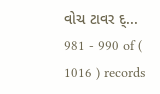વોચ ટાવર દ્...
981 - 990 of ( 1016 ) records